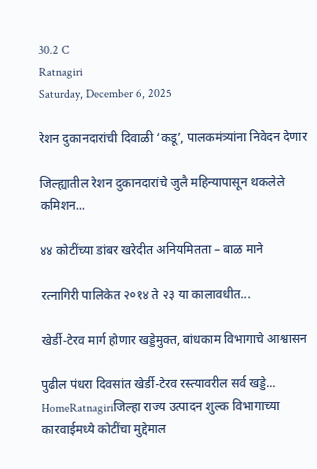30.2 C
Ratnagiri
Saturday, December 6, 2025

रेशन दुकानदारांची दिवाळी ‘कडू’, पालकमंत्र्यांना निवेदन देणार

जिल्ह्यातील रेशन दुकानदारांचे जुलै महिन्यापासून थकलेले कमिशन...

४४ कोटींच्या डांबर खरेदीत अनियमितता – बाळ माने

रत्नागिरी पालिकेत २०१४ ते २३ या कालावधीत...

खेर्डी-टेरव मार्ग होणार खड्डेमुक्त, बांधकाम विभागाचे आश्वासन

पुढील पंधरा दिवसांत खेर्डी-टेरव रस्त्यावरील सर्व खड्डे...
HomeRatnagiriजिल्हा राज्य उत्पादन शुल्क विभागाच्या कारवाईमध्ये कोटींचा मुद्देमाल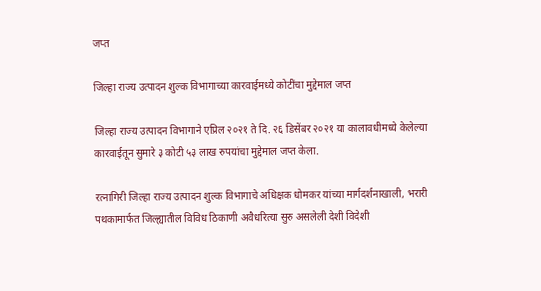जप्त

जिल्हा राज्य उत्पादन शुल्क विभागाच्या कारवाईमध्ये कोटींचा मुद्देमाल जप्त

जिल्हा राज्य उत्पादन विभागाने एप्रिल २०२१ ते दि. २६ डिसेंबर २०२१ या कालावधीमध्ये केलेल्या कारवाईतून सुमारे ३ कोटी ५३ लाख रुपयांचा मुद्देमाल जप्त केला.

रत्नागिरी जिल्हा राज्य उत्पादन शुल्क विभागाचे अधिक्षक धोमकर यांच्या मार्गदर्शनाखाली, भरारी पथकामार्फत जिल्ह्यातील विविध ठिकाणी अवैधरित्या सुरु असलेली देशी विदेशी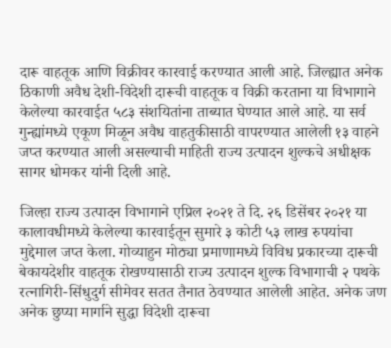दारू वाहतूक आणि विक्रीवर कारवाई करण्यात आली आहे. जिल्ह्यात अनेक ठिकाणी अवैध देशी-विदेशी दारूची वाहतूक व विक्री करताना या विभागाने केलेल्या कारवाईत ५८३ संशयितांना ताब्यात घेण्यात आले आहे. या सर्व  गुन्ह्यांमध्ये एकूण मिळून अवैध वाहतुकीसाठी वापरण्यात आलेली १३ वाहने जप्त करण्यात आली असल्याची माहिती राज्य उत्पादन शुल्कचे अधीक्षक सागर धोमकर यांनी दिली आहे.

जिल्हा राज्य उत्पादन विभागाने एप्रिल २०२१ ते दि. २६ डिसेंबर २०२१ या कालावधीमध्ये केलेल्या कारवाईतून सुमारे ३ कोटी ५३ लाख रुपयांचा मुद्देमाल जप्त केला. गोव्याहुन मोठ्या प्रमाणामध्ये विविध प्रकारच्या दारूची बेकायदेशीर वाहतूक रोखण्यासाठी राज्य उत्पादन शुल्क विभागाची २ पथके रत्नागिरी-सिंधुदुर्ग सीमेवर सतत तैनात ठेवण्यात आलेली आहेत. अनेक जण अनेक छुप्या मार्गाने सुद्धा विदेशी दारूचा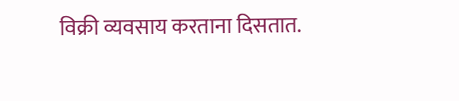विक्री व्यवसाय करताना दिसतात.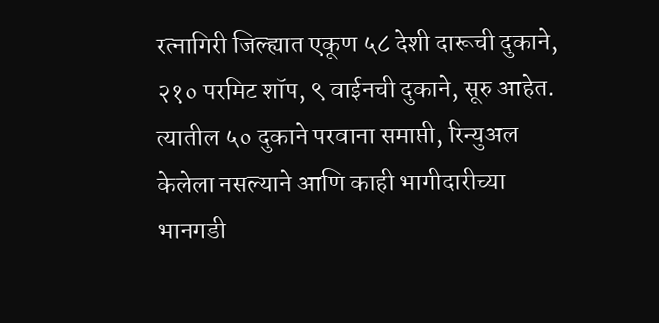रत्नागिरी जिल्ह्यात एकूण ५८ देशी दारूची दुकाने, २१० परमिट शॉप, ९ वाईनची दुकाने, सूरु आहेत. त्यातील ५० दुकाने परवाना समाप्ती, रिन्युअल केलेला नसल्याने आणि काही भागीदारीच्या भानगडी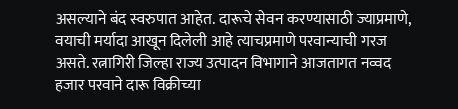असल्याने बंद स्वरुपात आहेत. दारूचे सेवन करण्यासाठी ज्याप्रमाणे, वयाची मर्यादा आखून दिलेली आहे त्याचप्रमाणे परवान्याची गरज असते. रत्नागिरी जिल्हा राज्य उत्पादन विभागाने आजतागत नव्वद हजार परवाने दारू विक्रीच्या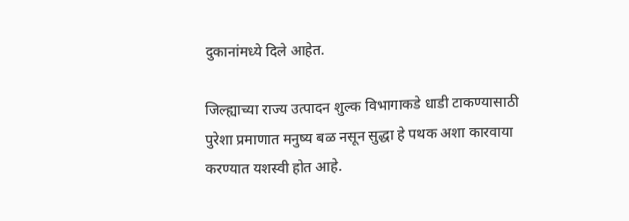दुकानांमध्ये दिले आहेत.

जिल्ह्याच्या राज्य उत्पादन शुल्क विभागाकडे धाडी टाकण्यासाठी पुरेशा प्रमाणात मनुष्य बळ नसून सुद्धा हे पथक अशा कारवाया करण्यात यशस्वी होत आहे.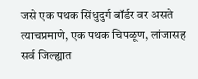जसे एक पथक सिंधुदुर्ग बॉर्डर वर असते त्याचप्रमाणे, एक पथक चिपळूण, लांजासह सर्व जिल्ह्यात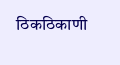ठिकठिकाणी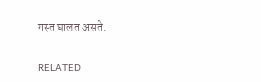गस्त घालत असते.

RELATED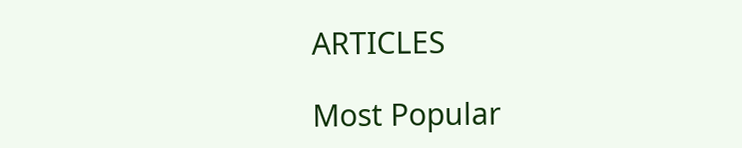ARTICLES

Most Popular